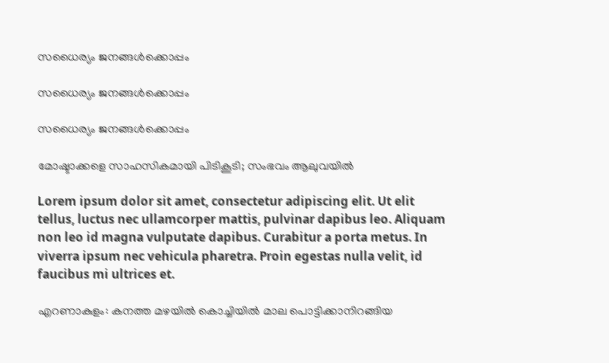സധൈര്യം ജനങ്ങൾക്കൊപ്പം

സധൈര്യം ജനങ്ങൾക്കൊപ്പം

സധൈര്യം ജനങ്ങൾക്കൊപ്പം

മോഷ്ടാക്കളെ സാഹസികമായി പിടികൂടി; സംഭവം ആലുവയിൽ

Lorem ipsum dolor sit amet, consectetur adipiscing elit. Ut elit tellus, luctus nec ullamcorper mattis, pulvinar dapibus leo. Aliquam non leo id magna vulputate dapibus. Curabitur a porta metus. In viverra ipsum nec vehicula pharetra. Proin egestas nulla velit, id faucibus mi ultrices et.

എറണാകുളം: കനത്ത മഴയിൽ കൊച്ചിയിൽ മാല പൊട്ടിക്കാനിറങ്ങിയ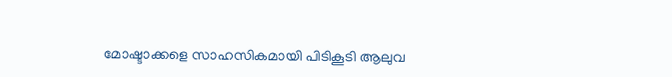മോഷ്ടാക്കളെ സാഹസികമായി പിടികൂടി ആലുവ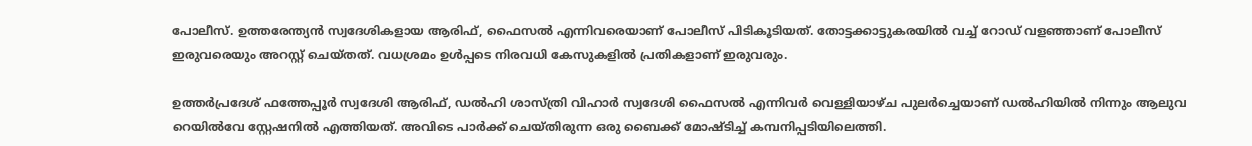പോലീസ്. ഉത്തരേന്ത്യൻ സ്വദേശികളായ ആരിഫ്, ഫൈസൽ എന്നിവരെയാണ് പോലീസ് പിടികൂടിയത്. തോട്ടക്കാട്ടുകരയിൽ വച്ച് റോഡ് വളഞ്ഞാണ് പോലീസ് ഇരുവരെയും അറസ്റ്റ് ചെയ്തത്. വധശ്രമം ഉൾപ്പടെ നിരവധി കേസുകളിൽ പ്രതികളാണ് ഇരുവരും.

ഉത്തർപ്രദേശ് ഫത്തേപ്പൂർ സ്വദേശി ആരിഫ്, ഡൽഹി ശാസ്ത്രി വിഹാർ സ്വദേശി ഫൈസൽ എന്നിവർ വെള്ളിയാഴ്ച പുലർച്ചെയാണ് ഡൽഹിയിൽ നിന്നും ആലുവ റെയിൽവേ സ്റ്റേഷനിൽ എത്തിയത്. അവിടെ പാർക്ക് ചെയ്തിരുന്ന ഒരു ബൈക്ക് മോഷ്ടിച്ച് കമ്പനിപ്പടിയിലെത്തി.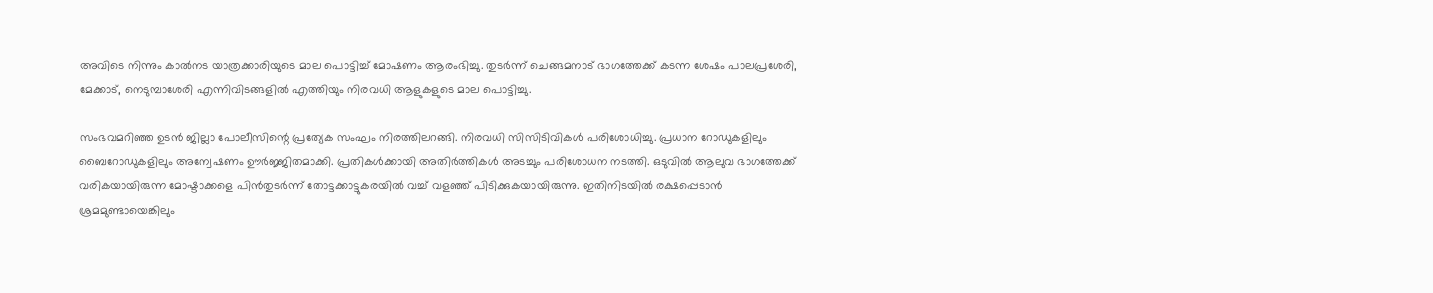അവിടെ നിന്നും കാൽനട യാത്രക്കാരിയുടെ മാല പൊട്ടിച്ച് മോഷണം ആരംഭിച്ചു. തുടർന്ന് ചെങ്ങമനാട് ഭാഗത്തേക്ക് കടന്ന ശേഷം പാലപ്രശേരി, മേക്കാട്, നെടുമ്പാശേരി എന്നിവിടങ്ങളിൽ എത്തിയും നിരവധി ആളുകളുടെ മാല പൊട്ടിച്ചു.

സംഭവമറിഞ്ഞ ഉടൻ ജില്ലാ പോലീസിന്റെ പ്രത്യേക സംഘം നിരത്തിലറങ്ങി. നിരവധി സിസിടിവികൾ പരിശോധിച്ചു. പ്രധാന റോഡുകളിലും ബൈറോ‍‍‍ഡുകളിലും അന്വേഷണം ഊർജ്ജിതമാക്കി. പ്രതികൾക്കായി അതിർത്തികൾ അടച്ചും പരിശോധന നടത്തി. ഒടുവിൽ ആലുവ ഭാഗത്തേക്ക് വരികയായിരുന്ന മോഷ്ടാക്കളെ പിൻതുടർന്ന് തോട്ടക്കാട്ടുകരയിൽ വച്ച് വളഞ്ഞ് പിടിക്കുകയായിരുന്നു. ഇതിനിടയിൽ രക്ഷപ്പെടാൻ ശ്രമമുണ്ടായെങ്കിലും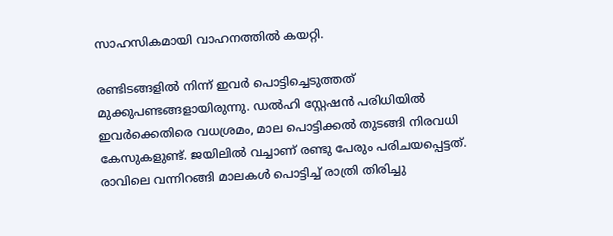സാഹസികമായി വാഹനത്തിൽ കയറ്റി.

രണ്ടിടങ്ങളിൽ നിന്ന് ഇവർ പൊട്ടിച്ചെടുത്തത് മുക്കുപണ്ടങ്ങളായിരുന്നു. ഡൽഹി സ്റ്റേഷൻ പരിധിയിൽ ഇവർക്കെതിരെ വധശ്രമം, മാല പൊട്ടിക്കൽ തുടങ്ങി നിരവധി കേസുകളുണ്ട്. ജയിലിൽ വച്ചാണ് രണ്ടു പേരും പരിചയപ്പെട്ടത്. രാവിലെ വന്നിറങ്ങി മാലകൾ പൊട്ടിച്ച് രാത്രി തിരിച്ചു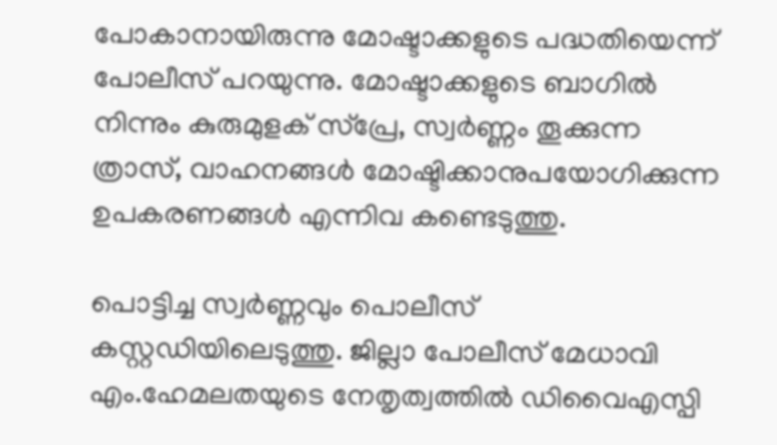പോകാനായിരുന്നു മോഷ്ടാക്കളുടെ പദ്ധതിയെന്ന് പോലീസ് പറയുന്നു. മോഷ്ടാക്കളുടെ ബാഗിൽ നിന്നും കുരുമുളക് സ്പ്രേ, സ്വർണ്ണം തൂക്കുന്ന ത്രാസ്, വാഹനങ്ങൾ മോഷ്ടിക്കാനുപയോഗിക്കുന്ന ഉപകരണങ്ങൾ എന്നിവ കണ്ടെടുത്തു.

പൊട്ടിച്ച സ്വർണ്ണവും പൊലീസ് കസ്റ്റഡിയിലെടുത്തു. ജില്ലാ പോലീസ് മേധാവി എം.ഹേമലതയുടെ നേതൃത്വത്തിൽ ഡിവൈഎസ്പി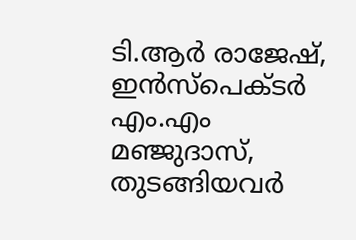ടി.ആർ രാജേഷ്, ഇൻസ്പെക്ടർ എം.എം മഞ്ജുദാസ്, തുടങ്ങിയവർ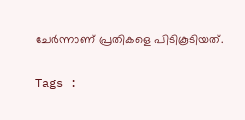ചേർന്നാണ് പ്രതികളെ പിടികൂടിയത്.

Tags :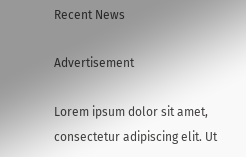Recent News

Advertisement

Lorem ipsum dolor sit amet, consectetur adipiscing elit. Ut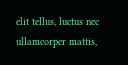elit tellus, luctus nec ullamcorper mattis,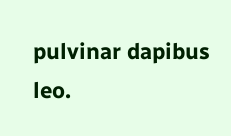pulvinar dapibus leo.